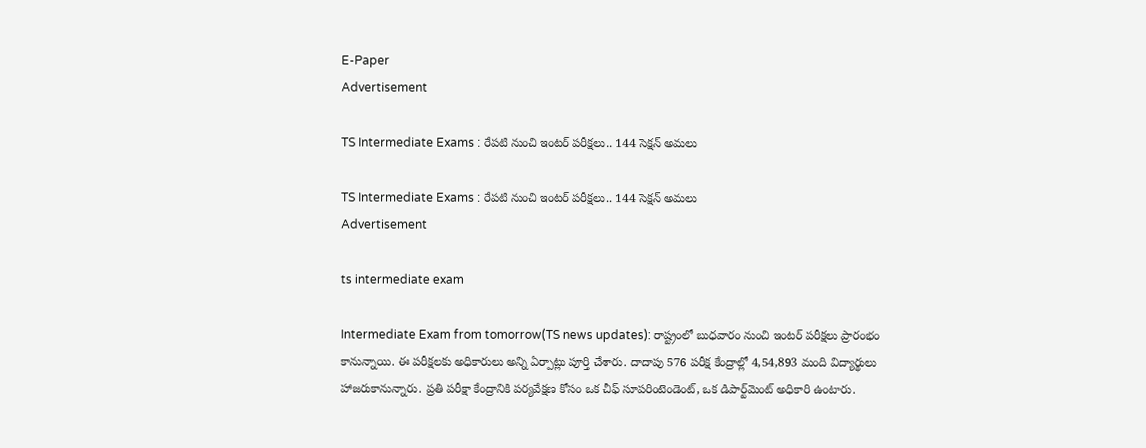E-Paper
Advertisement

TS Intermediate Exams : రేపటి నుంచి ఇంటర్‌ పరీక్షలు.. 144 సెక్షన్ అమలు

TS Intermediate Exams : రేపటి నుంచి ఇంటర్‌ పరీక్షలు.. 144 సెక్షన్ అమలు
Advertisement

ts intermediate exam

Intermediate Exam from tomorrow(TS news updates): రాష్ట్రంలో బుధవారం నుంచి ఇంటర్‌ పరీక్షలు ప్రారంభం కానున్నాయి. ఈ పరీక్షలకు అధికారులు అన్ని ఏర్పాట్లు పూర్తి చేశారు. దాదాపు 576 పరీక్ష కేంద్రాల్లో 4,54,893 మంది విద్యార్థులు హాజరుకానున్నారు. ప్రతి పరీక్షా కేంద్రానికి పర్యవేక్షణ కోసం ఒక చీఫ్ సూపరింటెండెంట్‌, ఒక డిపార్ట్‌మెంట్‌ అధికారి ఉంటారు.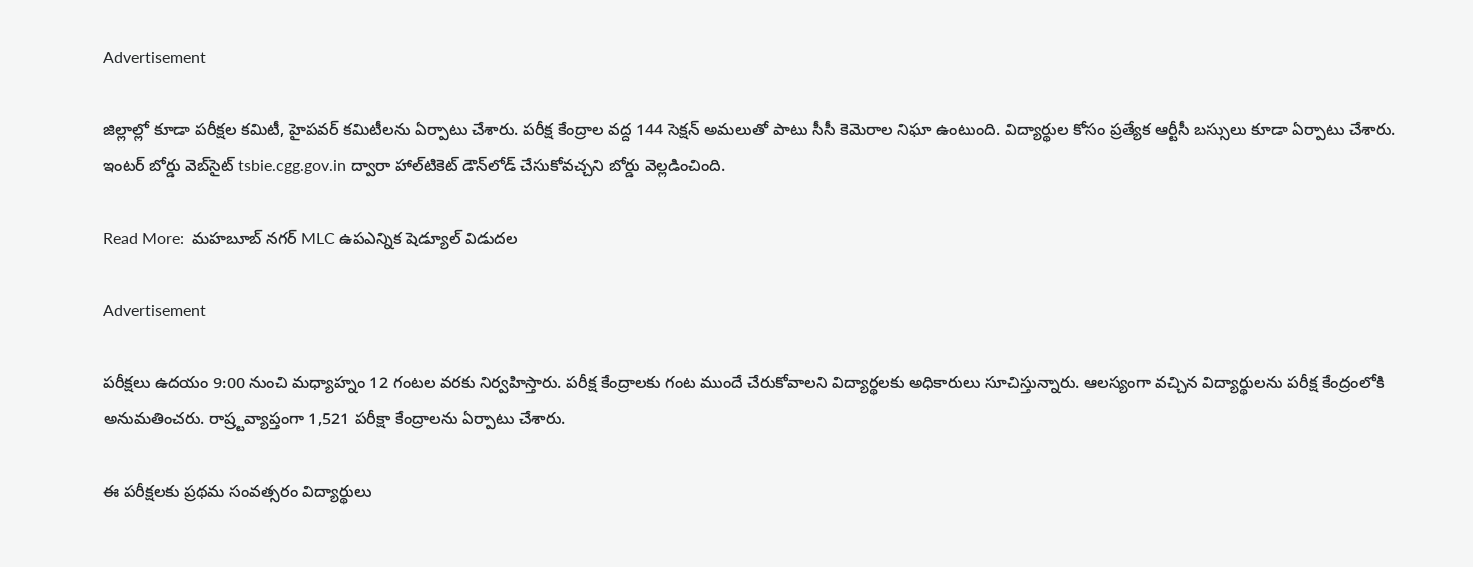Advertisement

జిల్లాల్లో కూడా పరీక్షల కమిటీ, హైపవర్‌ కమిటీలను ఏర్పాటు చేశారు. పరీక్ష కేంద్రాల వద్ద 144 సెక్షన్‌ అమలుతో పాటు సీసీ కెమెరాల నిఘా ఉంటుంది. విద్యార్థుల కోసం ప్రత్యేక ఆర్టీసీ బస్సులు కూడా ఏర్పాటు చేశారు. ఇంటర్‌ బోర్డు వెబ్‌సైట్‌ tsbie.cgg.gov.in ద్వారా హాల్‌టికెట్‌ డౌన్‌లోడ్‌ చేసుకోవచ్చని బోర్డు వెల్లడించింది.

Read More:  మహబూబ్ నగర్ MLC ఉపఎన్నిక షెడ్యూల్ విడుదల

Advertisement

పరీక్షలు ఉదయం 9:00 నుంచి మధ్యాహ్నం 12 గంటల వరకు నిర్వహిస్తారు. పరీక్ష కేంద్రాలకు గంట ముందే చేరుకోవాలని విద్యార్థలకు అధికారులు సూచిస్తున్నారు. ఆలస్యంగా వచ్చిన విద్యార్థులను పరీక్ష కేంద్రంలోకి అనుమతించరు. రాష్ర్టవ్యాప్తంగా 1,521 పరీక్షా కేంద్రాలను ఏర్పాటు చేశారు.

ఈ పరీక్షలకు ప్రథమ సంవత్సరం విద్యార్థులు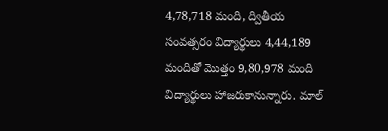4,78,718 మంది, ద్వితీయ సంవత్సరం విద్యార్థులు 4,44,189 మందితో మొత్తం 9,80,978 మంది విద్యార్థులు హాజరుకానున్నారు. మాల్‌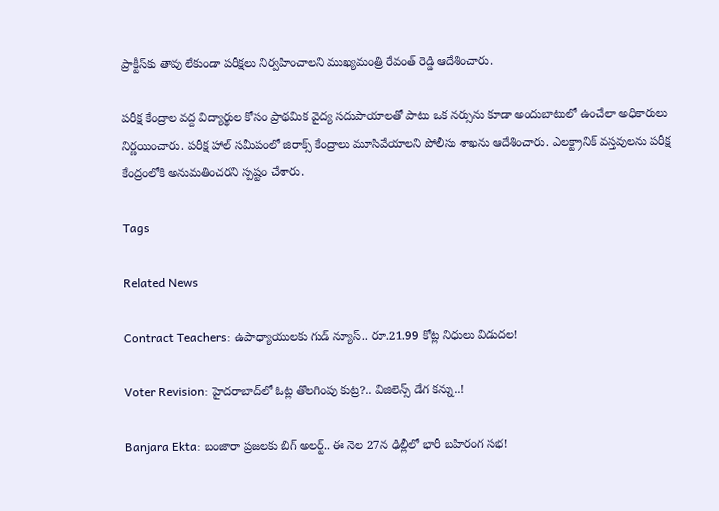ప్రాక్టీస్‌కు తావు లేకుండా పరీక్షలు నిర్వహించాలని ముఖ్యమంత్రి రేవంత్‌ రెడ్డి ఆదేశించారు.

పరీక్ష కేంద్రాల వద్ద విద్యార్థుల కోసం ప్రాథమిక వైద్య సదుపాయాలతో పాటు ఒక నర్సును కూడా అందుబాటులో ఉంచేలా అధికారులు నిర్ణయించారు. పరీక్ష హాల్‌ సమీపంలో జిరాక్స్ కేంద్రాలు మూసివేయాలని పోలీసు శాఖను ఆదేశించారు. ఎలక్ట్రానిక్‌ వస్తవులను పరీక్ష కేంద్రంలోకి అనుమతించరని స్పష్టం చేశారు.

Tags

Related News

Contract Teachers: ఉపాధ్యాయులకు గుడ్ న్యూస్.. రూ.21.99 కోట్ల నిధులు విడుదల!

Voter Revision: హైదరాబాద్‌లో ఓట్ల తొలగింపు కుట్ర?.. విజిలెన్స్ డేగ కన్ను..!

Banjara Ekta: బంజారా ప్రజలకు బిగ్ అలర్ట్.. ఈ నెల 27న ఢిల్లీలో భారీ బహిరంగ సభ!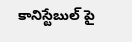కానిస్టేబుల్ పై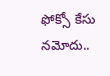ఫోక్సో కేసు నమోదు..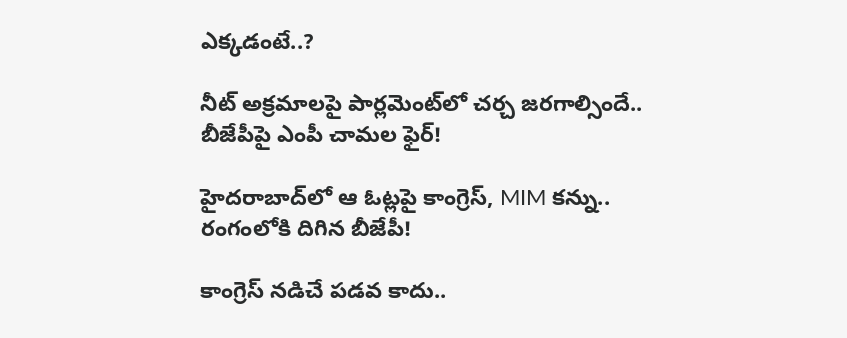ఎక్కడంటే..?

నీట్ అక్రమాలపై పార్లమెంట్‌లో చర్చ జరగాల్సిందే.. బీజేపీపై ఎంపీ చామల ఫైర్!

హైదరాబాద్‌లో ఆ ఓట్లపై కాంగ్రెస్, MIM కన్ను.. రంగంలోకి దిగిన బీజేపీ!

కాంగ్రెస్ నడిచే పడవ కాదు..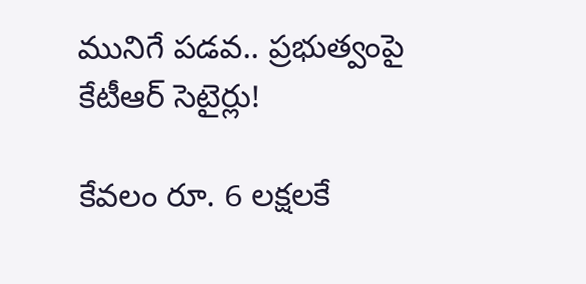మునిగే పడవ.. ప్రభుత్వంపై కేటీఆర్ సెటైర్లు!

కేవలం రూ. 6 లక్షలకే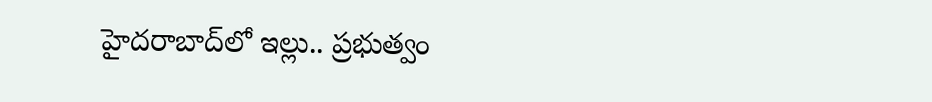హైదరాబాద్‌లో ఇల్లు.. ప్రభుత్వం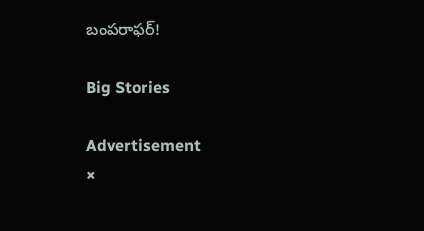బంపరాఫర్!

Big Stories

Advertisement
×